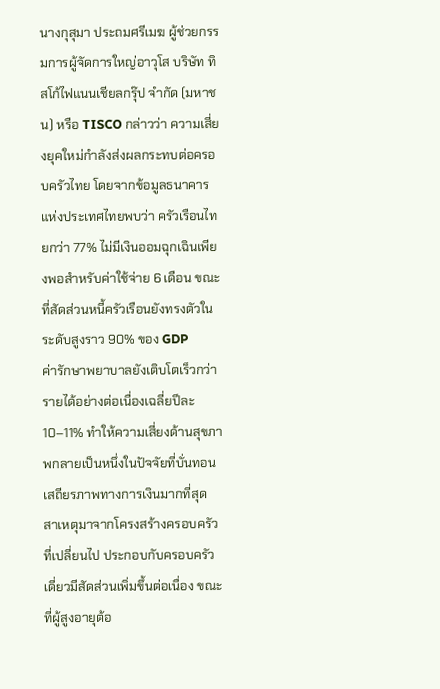นางกุสุมา ประถมศรีเมฆ ผู้ช่วยกรรมการผู้จัดการใหญ่อาวุโส บริษัท ทิสโก้ไฟแนนเชียลกรุ๊ป จำกัด (มหาชน) หรือ TISCO กล่าวว่า ความเสี่ยงยุคใหม่กำลังส่งผลกระทบต่อครอบครัวไทย โดยจากข้อมูลธนาคารแห่งประเทศไทยพบว่า ครัวเรือนไทยกว่า 77% ไม่มีเงินออมฉุกเฉินเพียงพอสำหรับค่าใช้จ่าย 6 เดือน ขณะที่สัดส่วนหนี้ครัวเรือนยังทรงตัวในระดับสูงราว 90% ของ GDP
ค่ารักษาพยาบาลยังเติบโตเร็วกว่ารายได้อย่างต่อเนื่องเฉลี่ยปีละ 10–11% ทำให้ความเสี่ยงด้านสุขภาพกลายเป็นหนึ่งในปัจจัยที่บั่นทอนเสถียรภาพทางการเงินมากที่สุด
สาเหตุมาจากโครงสร้างครอบครัวที่เปลี่ยนไป ประกอบกับครอบครัวเดี่ยวมีสัดส่วนเพิ่มขึ้นต่อเนื่อง ขณะที่ผู้สูงอายุต้อ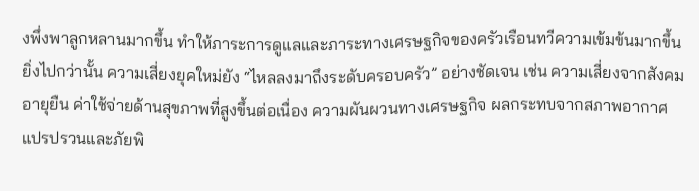งพึ่งพาลูกหลานมากขึ้น ทำให้ภาระการดูแลและภาระทางเศรษฐกิจของครัวเรือนทวีความเข้มข้นมากขึ้น
ยิ่งไปกว่านั้น ความเสี่ยงยุคใหม่ยัง “ไหลลงมาถึงระดับครอบครัว” อย่างชัดเจน เช่น ความเสี่ยงจากสังคมอายุยืน ค่าใช้จ่ายด้านสุขภาพที่สูงขึ้นต่อเนื่อง ความผันผวนทางเศรษฐกิจ ผลกระทบจากสภาพอากาศแปรปรวนและภัยพิ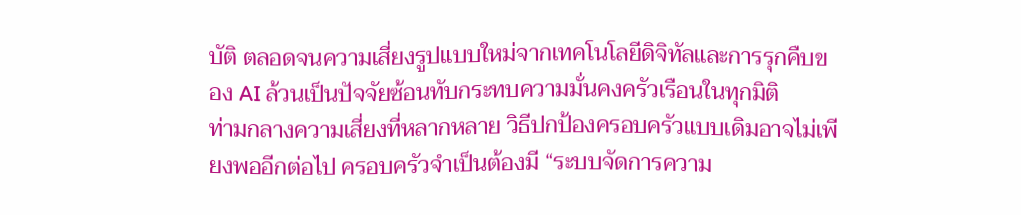บัติ ตลอดจนความเสี่ยงรูปแบบใหม่จากเทคโนโลยีดิจิทัลและการรุกคืบของ AI ล้วนเป็นปัจจัยซ้อนทับกระทบความมั่นคงครัวเรือนในทุกมิติ
ท่ามกลางความเสี่ยงที่หลากหลาย วิธีปกป้องครอบครัวแบบเดิมอาจไม่เพียงพออีกต่อไป ครอบครัวจำเป็นต้องมี “ระบบจัดการความ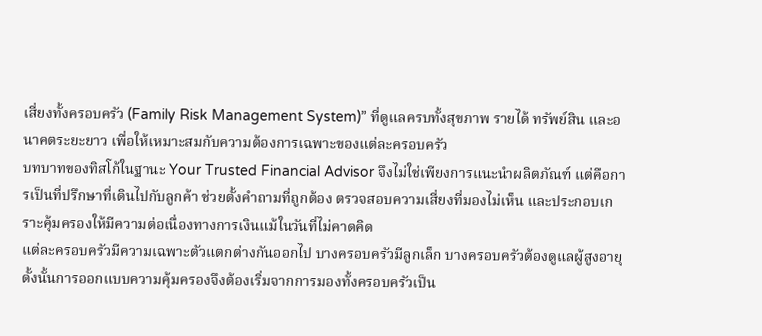เสี่ยงทั้งครอบครัว (Family Risk Management System)” ที่ดูแลครบทั้งสุขภาพ รายได้ ทรัพย์สิน และอนาคตระยะยาว เพื่อให้เหมาะสมกับความต้องการเฉพาะของแต่ละครอบครัว
บทบาทของทิสโก้ในฐานะ Your Trusted Financial Advisor จึงไม่ใช่เพียงการแนะนำผลิตภัณฑ์ แต่คือการเป็นที่ปรึกษาที่เดินไปกับลูกค้า ช่วยตั้งคำถามที่ถูกต้อง ตรวจสอบความเสี่ยงที่มองไม่เห็น และประกอบเกราะคุ้มครองให้มีความต่อเนื่องทางการเงินแม้ในวันที่ไม่คาดคิด
แต่ละครอบครัวมีความเฉพาะตัวแตกต่างกันออกไป บางครอบครัวมีลูกเล็ก บางครอบครัวต้องดูแลผู้สูงอายุ ดั้งนั้นการออกแบบความคุ้มครองจึงต้องเริ่มจากการมองทั้งครอบครัวเป็น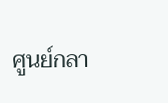ศูนย์กลา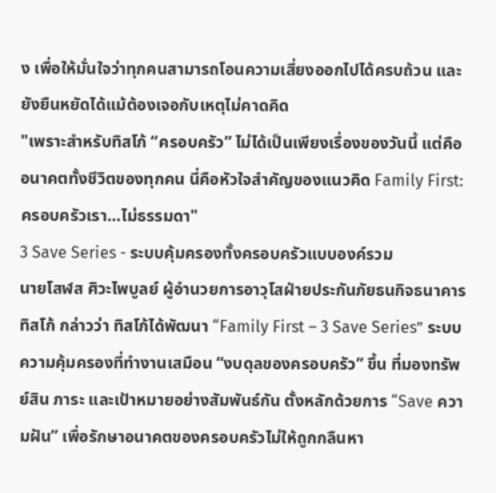ง เพื่อให้มั่นใจว่าทุกคนสามารถโอนความเสี่ยงออกไปได้ครบถ้วน และยังยืนหยัดได้แม้ต้องเจอกับเหตุไม่คาดคิด
"เพราะสำหรับทิสโก้ “ครอบครัว” ไม่ได้เป็นเพียงเรื่องของวันนี้ แต่คืออนาคตทั้งชีวิตของทุกคน นี่คือหัวใจสำคัญของแนวคิด Family First: ครอบครัวเรา…ไม่ธรรมดา"
3 Save Series - ระบบคุ้มครองทั้งครอบครัวแบบองค์รวม
นายโสฬส ศิวะไพบูลย์ ผู้อำนวยการอาวุโสฝ่ายประกันภัยธนกิจธนาคารทิสโก้ กล่าวว่า ทิสโก้ได้พัฒนา “Family First – 3 Save Series” ระบบความคุ้มครองที่ทำงานเสมือน “งบดุลของครอบครัว” ขึ้น ที่มองทรัพย์สิน ภาระ และเป้าหมายอย่างสัมพันธ์กัน ตั้งหลักด้วยการ “Save ความฝัน” เพื่อรักษาอนาคตของครอบครัวไม่ให้ถูกกลืนหา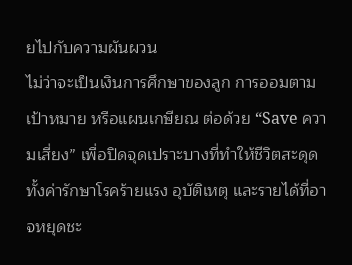ยไปกับความผันผวน
ไม่ว่าจะเป็นเงินการศึกษาของลูก การออมตามเป้าหมาย หรือแผนเกษียณ ต่อด้วย “Save ความเสี่ยง” เพื่อปิดจุดเปราะบางที่ทำให้ชีวิตสะดุด ทั้งค่ารักษาโรคร้ายแรง อุบัติเหตุ และรายได้ที่อาจหยุดชะ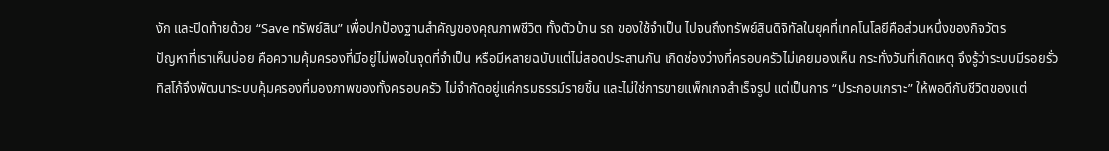งัก และปิดท้ายด้วย “Save ทรัพย์สิน” เพื่อปกป้องฐานสำคัญของคุณภาพชีวิต ทั้งตัวบ้าน รถ ของใช้จำเป็น ไปจนถึงทรัพย์สินดิจิทัลในยุคที่เทคโนโลยีคือส่วนหนึ่งของกิจวัตร
ปัญหาที่เราเห็นบ่อย คือความคุ้มครองที่มีอยู่ไม่พอในจุดที่จำเป็น หรือมีหลายฉบับแต่ไม่สอดประสานกัน เกิดช่องว่างที่ครอบครัวไม่เคยมองเห็น กระทั่งวันที่เกิดเหตุ จึงรู้ว่าระบบมีรอยรั่ว
ทิสโก้จึงพัฒนาระบบคุ้มครองที่มองภาพของทั้งครอบครัว ไม่จำกัดอยู่แค่กรมธรรม์รายชิ้น และไม่ใช่การขายแพ็กเกจสำเร็จรูป แต่เป็นการ “ประกอบเกราะ” ให้พอดีกับชีวิตของแต่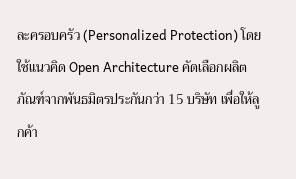ละครอบครัว (Personalized Protection) โดยใช้แนวคิด Open Architecture คัดเลือกผลิตภัณฑ์จากพันธมิตรประกันกว่า 15 บริษัท เพื่อให้ลูกค้า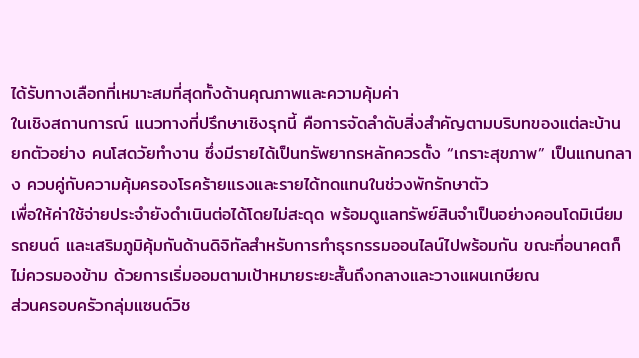ได้รับทางเลือกที่เหมาะสมที่สุดทั้งด้านคุณภาพและความคุ้มค่า
ในเชิงสถานการณ์ แนวทางที่ปรึกษาเชิงรุกนี้ คือการจัดลำดับสิ่งสำคัญตามบริบทของแต่ละบ้าน ยกตัวอย่าง คนโสดวัยทำงาน ซึ่งมีรายได้เป็นทรัพยากรหลักควรตั้ง “เกราะสุขภาพ” เป็นแกนกลาง ควบคู่กับความคุ้มครองโรคร้ายแรงและรายได้ทดแทนในช่วงพักรักษาตัว
เพื่อให้ค่าใช้จ่ายประจำยังดำเนินต่อได้โดยไม่สะดุด พร้อมดูแลทรัพย์สินจำเป็นอย่างคอนโดมิเนียม รถยนต์ และเสริมภูมิคุ้มกันด้านดิจิทัลสำหรับการทำธุรกรรมออนไลน์ไปพร้อมกัน ขณะที่อนาคตก็ไม่ควรมองข้าม ด้วยการเริ่มออมตามเป้าหมายระยะสั้นถึงกลางและวางแผนเกษียณ
ส่วนครอบครัวกลุ่มแซนด์วิช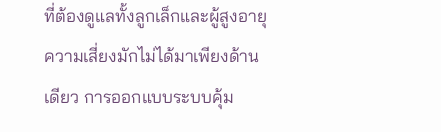ที่ต้องดูแลทั้งลูกเล็กและผู้สูงอายุ ความเสี่ยงมักไม่ได้มาเพียงด้านเดียว การออกแบบระบบคุ้ม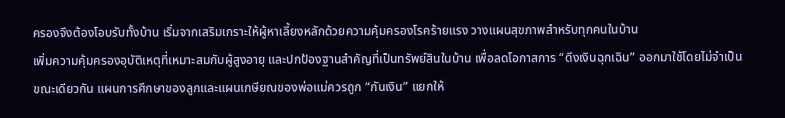ครองจึงต้องโอบรับทั้งบ้าน เริ่มจากเสริมเกราะให้ผู้หาเลี้ยงหลักด้วยความคุ้มครองโรคร้ายแรง วางแผนสุขภาพสำหรับทุกคนในบ้าน
เพิ่มความคุ้มครองอุบัติเหตุที่เหมาะสมกับผู้สูงอายุ และปกป้องฐานสำคัญที่เป็นทรัพย์สินในบ้าน เพื่อลดโอกาสการ “ดึงเงินฉุกเฉิน” ออกมาใช้โดยไม่จำเป็น ขณะเดียวกัน แผนการศึกษาของลูกและแผนเกษียณของพ่อแม่ควรถูก “กันเงิน” แยกให้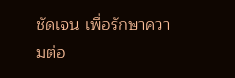ชัดเจน เพื่อรักษาความต่อ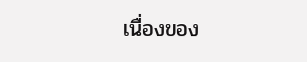เนื่องของ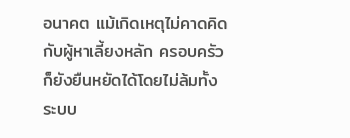อนาคต แม้เกิดเหตุไม่คาดคิดกับผู้หาเลี้ยงหลัก ครอบครัวก็ยังยืนหยัดได้โดยไม่ล้มทั้งระบบ